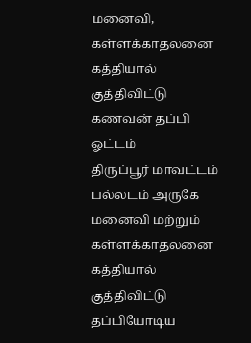மனைவி, கள்ளக்காதலனை கத்தியால் குத்திவிட்டு கணவன் தப்பி ஓட்டம்
திருப்பூர் மாவட்டம் பல்லடம் அருகே மனைவி மற்றும் கள்ளக்காதலனை கத்தியால் குத்திவிட்டு தப்பியோடிய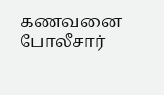கணவனை போலீசார்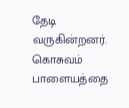தேடி வருகின்றனர். கொசுவம் பாளையத்தை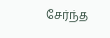சேர்ந்த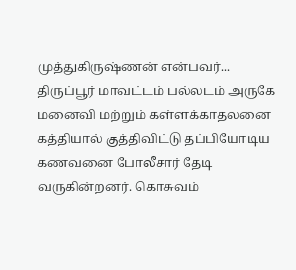முத்துகிருஷ்ணன் என்பவர்...
திருப்பூர் மாவட்டம் பல்லடம் அருகே மனைவி மற்றும் கள்ளக்காதலனை கத்தியால் குத்திவிட்டு தப்பியோடிய கணவனை போலீசார் தேடி வருகின்றனர். கொசுவம்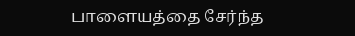பாளையத்தை சேர்ந்த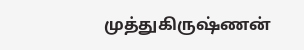முத்துகிருஷ்ணன்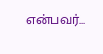என்பவர்...